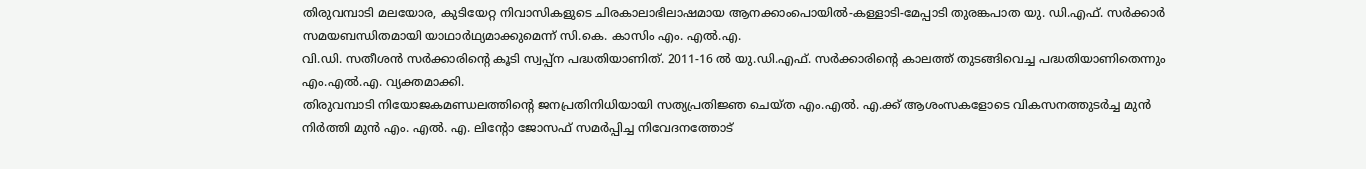തിരുവമ്പാടി മലയോര, കുടിയേറ്റ നിവാസികളുടെ ചിരകാലാഭിലാഷമായ ആനക്കാംപൊയിൽ-കള്ളാടി-മേപ്പാടി തുരങ്കപാത യു. ഡി.എഫ്. സർക്കാർ സമയബന്ധിതമായി യാഥാർഥ്യമാക്കുമെന്ന് സി.കെ. കാസിം എം. എൽ.എ.
വി.ഡി. സതീശൻ സർക്കാരിന്റെ കൂടി സ്വപ്പ്ന പദ്ധതിയാണിത്. 2011-16 ൽ യു.ഡി.എഫ്. സർക്കാരിന്റെ കാലത്ത് തുടങ്ങിവെച്ച പദ്ധതിയാണിതെന്നും എം.എൽ.എ. വ്യക്തമാക്കി.
തിരുവമ്പാടി നിയോജകമണ്ഡലത്തിന്റെ ജനപ്രതിനിധിയായി സത്യപ്രതിജ്ഞ ചെയ്ത എം.എൽ. എ.ക്ക് ആശംസകളോടെ വികസനത്തുടർച്ച മുൻ നിർത്തി മുൻ എം. എൽ. എ. ലിന്റോ ജോസഫ് സമർപ്പിച്ച നിവേദനത്തോട്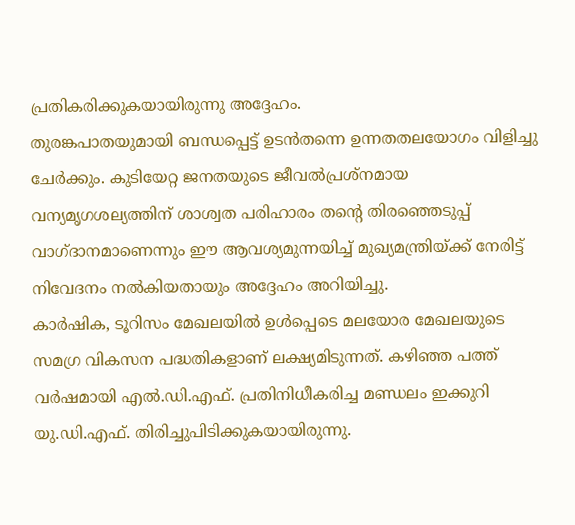പ്രതികരിക്കുകയായിരുന്നു അദ്ദേഹം.
തുരങ്കപാതയുമായി ബന്ധപ്പെട്ട് ഉടൻതന്നെ ഉന്നതതലയോഗം വിളിച്ചു ചേർക്കും. കുടിയേറ്റ ജനതയുടെ ജീവൽപ്രശ്നമായ വന്യമൃഗശല്യത്തിന് ശാശ്വത പരിഹാരം തൻ്റെ തിരഞ്ഞെടുപ്പ് വാഗ്ദാനമാണെന്നും ഈ ആവശ്യമുന്നയിച്ച് മുഖ്യമന്ത്രിയ്ക്ക് നേരിട്ട് നിവേദനം നൽകിയതായും അദ്ദേഹം അറിയിച്ചു.
കാർഷിക, ടൂറിസം മേഖലയിൽ ഉൾപ്പെടെ മലയോര മേഖലയുടെ സമഗ്ര വികസന പദ്ധതികളാണ് ലക്ഷ്യമിടുന്നത്. കഴിഞ്ഞ പത്ത് വർഷമായി എൽ.ഡി.എഫ്. പ്രതിനിധീകരിച്ച മണ്ഡലം ഇക്കുറി യു.ഡി.എഫ്. തിരിച്ചുപിടിക്കുകയായിരുന്നു.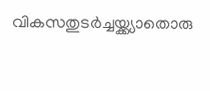വികസതുടർച്ചയ്ക്ക്യാതൊരു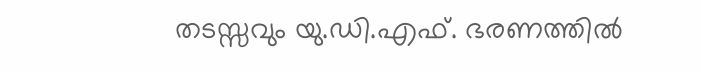തടസ്സവും യു.ഡി.എഫ്. ഭരണത്തിൽ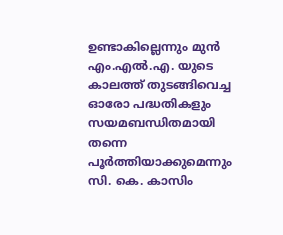ഉണ്ടാകില്ലെന്നും മുൻ എം.എൽ.എ. യുടെ കാലത്ത് തുടങ്ങിവെച്ച ഓരോ പദ്ധതികളും സയമബന്ധിതമായി തന്നെ പൂർത്തിയാക്കുമെന്നും സി. കെ. കാസിം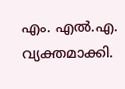എം. എൽ.എ. വ്യക്തമാക്കി.